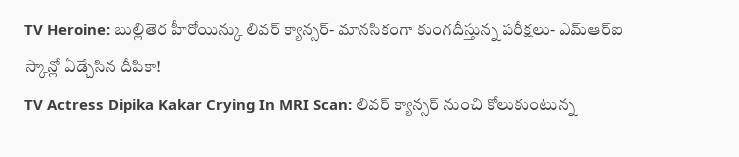TV Heroine: బుల్లితెర హీరోయిన్కు లివర్ క్యాన్సర్- మానసికంగా కుంగదీస్తున్న పరీక్షలు- ఎమ్ఆర్ఐ స్కాన్లో ఏడ్చేసిన దీపికా!
TV Actress Dipika Kakar Crying In MRI Scan: లివర్ క్యాన్సర్ నుంచి కోలుకుంటున్న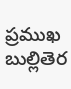ప్రముఖ బుల్లితెర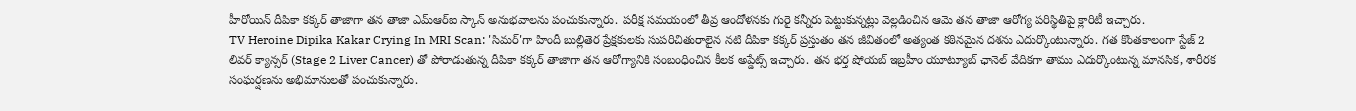హీరోయిన్ దీపికా కక్కర్ తాజాగా తన తాజా ఎమ్ఆర్ఐ స్కాన్ అనుభవాలను పంచుకున్నారు. పరీక్ష సమయంలో తీవ్ర ఆందోళనకు గురై కన్నీరు పెట్టుకున్నట్లు వెల్లడించిన ఆమె తన తాజా ఆరోగ్య పరిస్థితిపై క్లారిటీ ఇచ్చారు.
TV Heroine Dipika Kakar Crying In MRI Scan: 'సిమర్'గా హిందీ బుల్లితెర ప్రేక్షకులకు సుపరిచితురాలైన నటి దీపికా కక్కర్ ప్రస్తుతం తన జీవితంలో అత్యంత కఠినమైన దశను ఎదుర్కొంటున్నారు. గత కొంతకాలంగా స్టేజ్ 2 లివర్ క్యాన్సర్ (Stage 2 Liver Cancer) తో పోరాడుతున్న దీపికా కక్కర్ తాజాగా తన ఆరోగ్యానికి సంబంధించిన కీలక అప్డేట్స్ ఇచ్చారు. తన భర్త షోయబ్ ఇబ్రహీం యూట్యూబ్ ఛానెల్ వేదికగా తాము ఎదుర్కొంటున్న మానసిక, శారీరక సంఘర్షణను అభిమానులతో పంచుకున్నారు.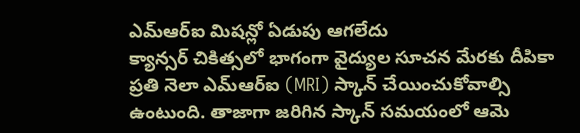ఎమ్ఆర్ఐ మిషన్లో ఏడుపు ఆగలేదు
క్యాన్సర్ చికిత్సలో భాగంగా వైద్యుల సూచన మేరకు దీపికా ప్రతి నెలా ఎమ్ఆర్ఐ (MRI) స్కాన్ చేయించుకోవాల్సి ఉంటుంది. తాజాగా జరిగిన స్కాన్ సమయంలో ఆమె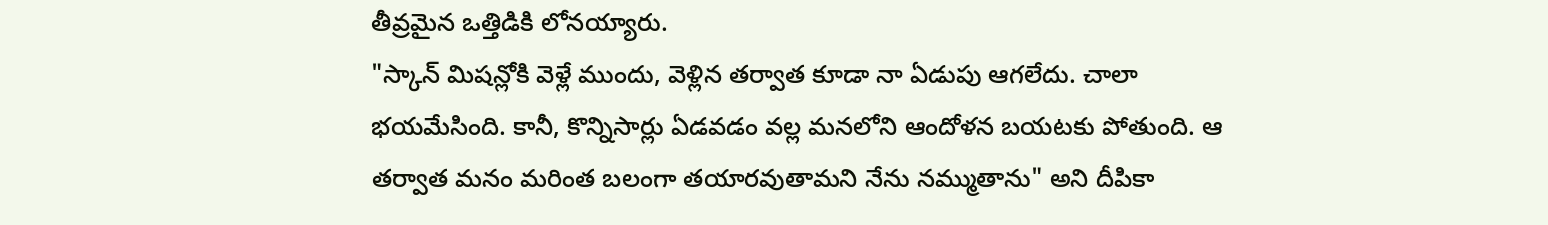తీవ్రమైన ఒత్తిడికి లోనయ్యారు.
"స్కాన్ మిషన్లోకి వెళ్లే ముందు, వెళ్లిన తర్వాత కూడా నా ఏడుపు ఆగలేదు. చాలా భయమేసింది. కానీ, కొన్నిసార్లు ఏడవడం వల్ల మనలోని ఆందోళన బయటకు పోతుంది. ఆ తర్వాత మనం మరింత బలంగా తయారవుతామని నేను నమ్ముతాను" అని దీపికా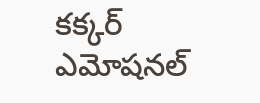కక్కర్ ఎమోషనల్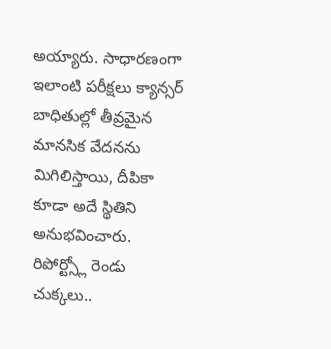అయ్యారు. సాధారణంగా ఇలాంటి పరీక్షలు క్యాన్సర్ బాధితుల్లో తీవ్రమైన మానసిక వేదనను మిగిలిస్తాయి, దీపికా కూడా అదే స్థితిని అనుభవించారు.
రిపోర్ట్స్లో రెండు చుక్కలు..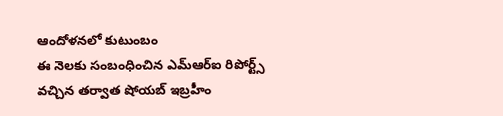ఆందోళనలో కుటుంబం
ఈ నెలకు సంబంధించిన ఎమ్ఆర్ఐ రిపోర్ట్స్ వచ్చిన తర్వాత షోయబ్ ఇబ్రహీం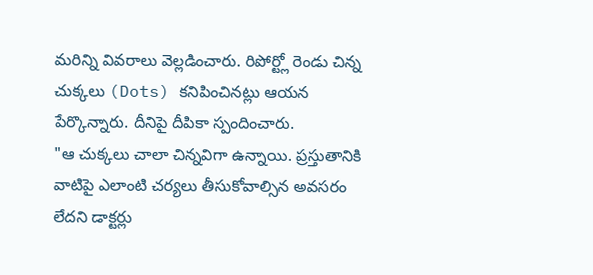మరిన్ని వివరాలు వెల్లడించారు. రిపోర్ట్లో రెండు చిన్న చుక్కలు (Dots) కనిపించినట్లు ఆయన పేర్కొన్నారు. దీనిపై దీపికా స్పందించారు.
"ఆ చుక్కలు చాలా చిన్నవిగా ఉన్నాయి. ప్రస్తుతానికి వాటిపై ఎలాంటి చర్యలు తీసుకోవాల్సిన అవసరం లేదని డాక్టర్లు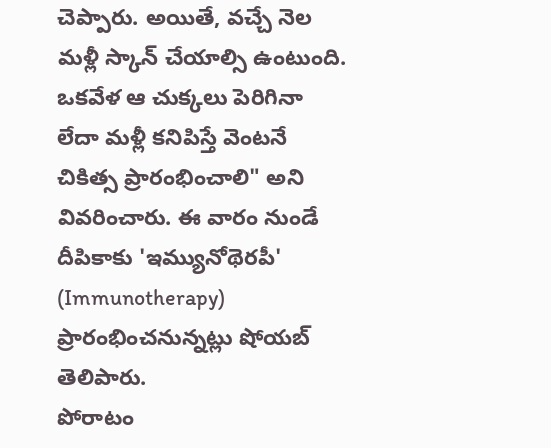చెప్పారు. అయితే, వచ్చే నెల మళ్లీ స్కాన్ చేయాల్సి ఉంటుంది. ఒకవేళ ఆ చుక్కలు పెరిగినా లేదా మళ్లీ కనిపిస్తే వెంటనే చికిత్స ప్రారంభించాలి" అని వివరించారు. ఈ వారం నుండే దీపికాకు 'ఇమ్యునోథెరపీ' (Immunotherapy) ప్రారంభించనున్నట్లు షోయబ్ తెలిపారు.
పోరాటం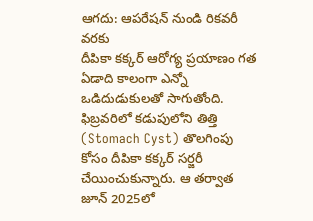ఆగదు: ఆపరేషన్ నుండి రికవరీ వరకు
దీపికా కక్కర్ ఆరోగ్య ప్రయాణం గత ఏడాది కాలంగా ఎన్నో ఒడిదుడుకులతో సాగుతోంది. ఫిబ్రవరిలో కడుపులోని తిత్తి (Stomach Cyst) తొలగింపు కోసం దీపికా కక్కర్ సర్జరీ చేయించుకున్నారు. ఆ తర్వాత జూన్ 2025లో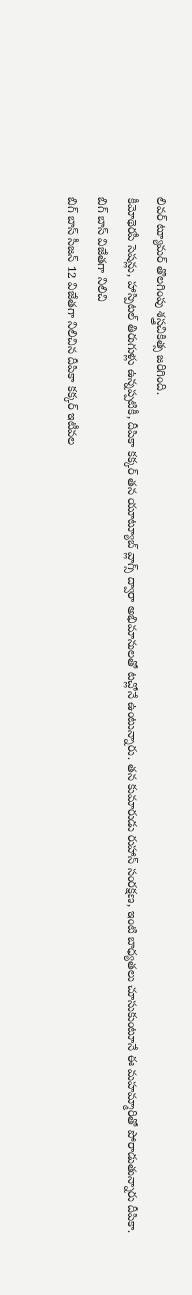లివర్ ట్యూమర్ తొలగింపు శస్త్రచికిత్స జరిగింది.
కీమోథెరపీ సెషన్లు, హాస్పిటల్ తిరుగుళ్లు ఉన్నప్పటికీ, దీపికా కక్కర్ తన యూట్యూబ్ వ్లాగ్స్ ద్వారా అభిమానులతో టచ్లోనే ఉంటున్నారు. తన కుమారుడు రుహాన్ సంరక్షణ, ఇంటి బాధ్యతలు చూసుకుంటూనే ఈ మహమ్మారితో పోరాడుతున్నారు దీపికా.
బిగ్ బాస్ విజేతగా నిలిచి
బిగ్ బాస్ సీజన్ 12 విజేతగా నిలిచిన దీపికా కక్కర్ ఇటీవల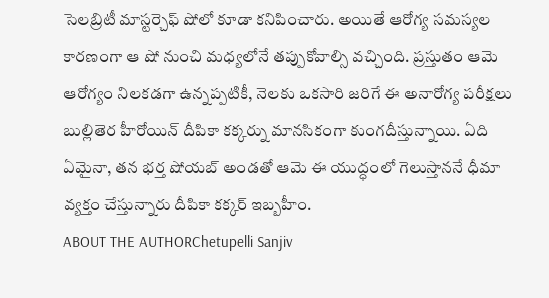సెలబ్రిటీ మాస్టర్చెఫ్ షోలో కూడా కనిపించారు. అయితే ఆరోగ్య సమస్యల కారణంగా ఆ షో నుంచి మధ్యలోనే తప్పుకోవాల్సి వచ్చింది. ప్రస్తుతం ఆమె ఆరోగ్యం నిలకడగా ఉన్నప్పటికీ, నెలకు ఒకసారి జరిగే ఈ అనారోగ్య పరీక్షలు బుల్లితెర హీరోయిన్ దీపికా కక్కర్ను మానసికంగా కుంగదీస్తున్నాయి. ఏది ఏమైనా, తన భర్త షోయబ్ అండతో ఆమె ఈ యుద్ధంలో గెలుస్తాననే ధీమా వ్యక్తం చేస్తున్నారు దీపికా కక్కర్ ఇబ్బహీం.
ABOUT THE AUTHORChetupelli Sanjiv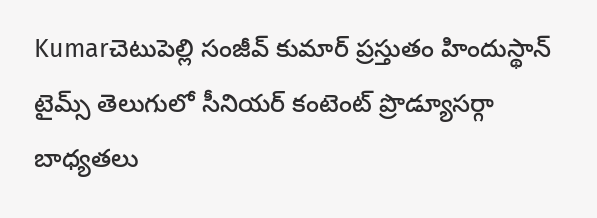Kumarచెటుపెల్లి సంజీవ్ కుమార్ ప్రస్తుతం హిందుస్థాన్ టైమ్స్ తెలుగులో సీనియర్ కంటెంట్ ప్రొడ్యూసర్గా బాధ్యతలు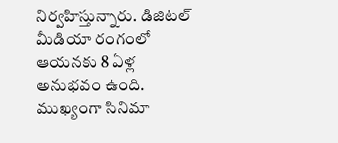నిర్వహిస్తున్నారు. డిజిటల్ మీడియా రంగంలో ఆయనకు 8 ఏళ్ల అనుభవం ఉంది. ముఖ్యంగా సినిమా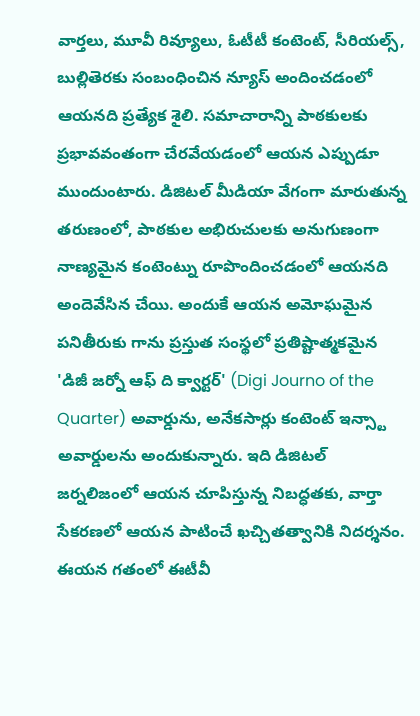వార్తలు, మూవీ రివ్యూలు, ఓటీటీ కంటెంట్, సీరియల్స్, బుల్లితెరకు సంబంధించిన న్యూస్ అందించడంలో ఆయనది ప్రత్యేక శైలి. సమాచారాన్ని పాఠకులకు ప్రభావవంతంగా చేరవేయడంలో ఆయన ఎప్పుడూ ముందుంటారు. డిజిటల్ మీడియా వేగంగా మారుతున్న తరుణంలో, పాఠకుల అభిరుచులకు అనుగుణంగా నాణ్యమైన కంటెంట్ను రూపొందించడంలో ఆయనది అందెవేసిన చేయి. అందుకే ఆయన అమోఘమైన పనితీరుకు గాను ప్రస్తుత సంస్థలో ప్రతిష్టాత్మకమైన 'డిజీ జర్నో ఆఫ్ ది క్వార్టర్' (Digi Journo of the Quarter) అవార్డును, అనేకసార్లు కంటెంట్ ఇన్స్టా అవార్డులను అందుకున్నారు. ఇది డిజిటల్ జర్నలిజంలో ఆయన చూపిస్తున్న నిబద్ధతకు, వార్తా సేకరణలో ఆయన పాటించే ఖచ్చితత్వానికి నిదర్శనం. ఈయన గతంలో ఈటీవీ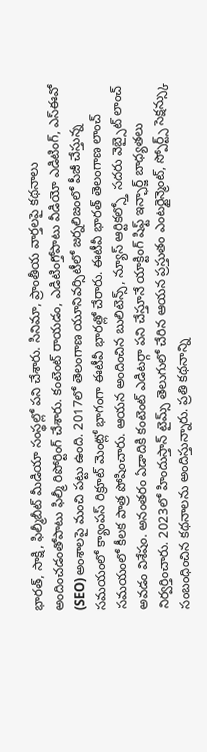భారత్, సాక్షి, ఫిల్మీబీట్ మీడియా సంస్థల్లో పని చేశారు. సినిమా, ప్రాంతీయ వార్తలపై కథనాలు అందించడంతోపాటు ఫిల్మీ రిపోర్టింగ్ చేశారు. కంటెంట్ రాయడం, ఎడిటింగ్తోపాటు వీడియో ఎడిటింగ్, ఎస్ఈవో (SEO) అంశాలపై మంచి పట్టు ఉంది. 2017లో తెలంగాణ యూనివర్సిటీలో జర్నలిజంలో పీజీ చేస్తున్న సమయంలో క్యాంపస్ రిక్రూట్ మెంట్లో భాగంగా ఈటీవీ భారత్లో చేరారు. ఈటీవీ భారత్ తెలంగాణ లాంచ్ సమయంలో కీలక పాత్ర పోషించారు. ఆయన అందించిన బులిటెన్స్, న్యూస్ ఆర్టికల్స్తో సదరు వెబ్సైట్ లాంచ్ అవడం విశేషం. అనంతరం ఏడాదికి కంటెంట్ ఎడిటర్గా పని చేస్తూనే యాక్టింగ్ షిఫ్ట్ ఇన్ఛార్జ్ బాధ్యతలు నిర్వర్తించారు. 2023లో హిందుస్తాన్ టైమ్స్ తెలుగులో చేరిన ఆయన ప్రస్తుతం ఎంటర్టైన్మెంట్, స్పోర్ట్స్ సెక్షన్స్కు సంబంధించిన కథనాలను అందిస్తున్నారు. ప్రతి కథనాన్ని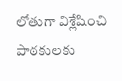లోతుగా విశ్లేషించి పాఠకులకు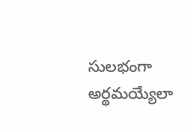సులభంగా అర్థమయ్యేలా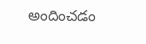అందించడం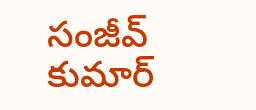సంజీవ్ కుమార్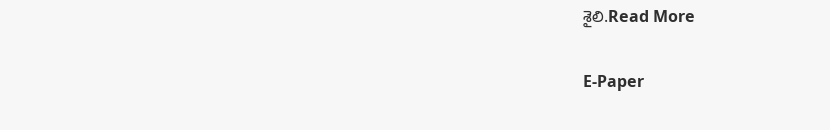శైలి.Read More

E-Paper